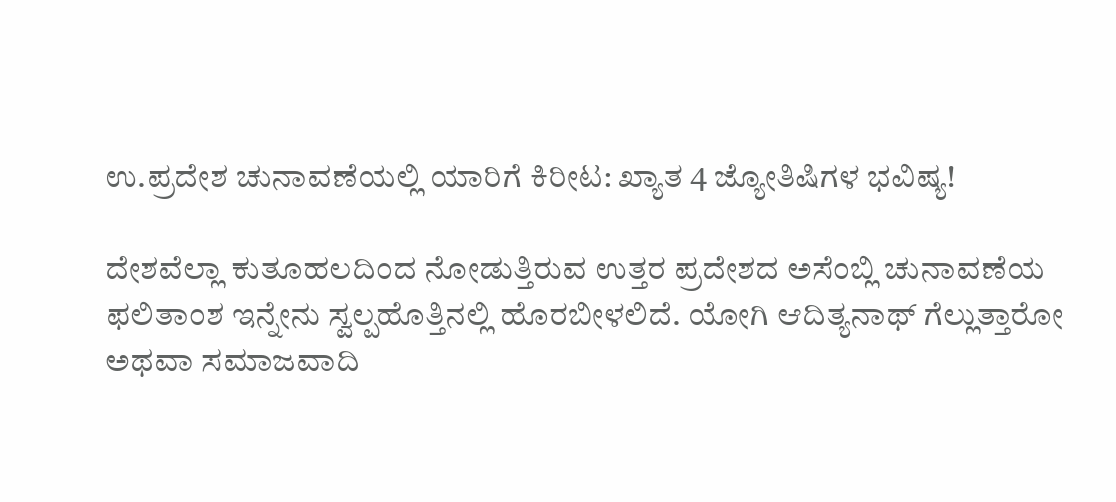ಉ.ಪ್ರದೇಶ ಚುನಾವಣೆಯಲ್ಲಿ ಯಾರಿಗೆ ಕಿರೀಟ: ಖ್ಯಾತ 4 ಜ್ಯೋತಿಷಿಗಳ ಭವಿಷ್ಯ!

ದೇಶವೆಲ್ಲಾ ಕುತೂಹಲದಿಂದ ನೋಡುತ್ತಿರುವ ಉತ್ತರ ಪ್ರದೇಶದ ಅಸೆಂಬ್ಲಿ ಚುನಾವಣೆಯ ಫಲಿತಾಂಶ ಇನ್ನೇನು ಸ್ವಲ್ಪಹೊತ್ತಿನಲ್ಲಿ ಹೊರಬೀಳಲಿದೆ. ಯೋಗಿ ಆದಿತ್ಯನಾಥ್ ಗೆಲ್ಲುತ್ತಾರೋ ಅಥವಾ ಸಮಾಜವಾದಿ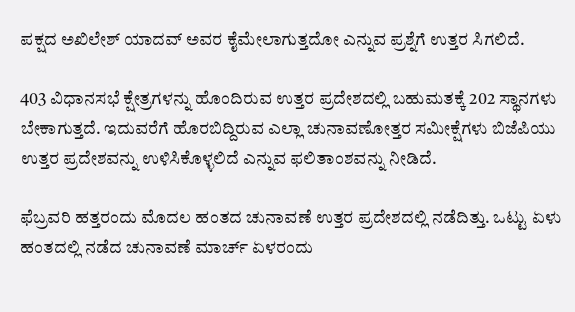ಪಕ್ಷದ ಅಖಿಲೇಶ್ ಯಾದವ್ ಅವರ ಕೈಮೇಲಾಗುತ್ತದೋ ಎನ್ನುವ ಪ್ರಶ್ನೆಗೆ ಉತ್ತರ ಸಿಗಲಿದೆ.

403 ವಿಧಾನಸಭೆ ಕ್ಷೇತ್ರಗಳನ್ನು ಹೊಂದಿರುವ ಉತ್ತರ ಪ್ರದೇಶದಲ್ಲಿ ಬಹುಮತಕ್ಕೆ 202 ಸ್ಥಾನಗಳು ಬೇಕಾಗುತ್ತದೆ. ಇದುವರೆಗೆ ಹೊರಬಿದ್ದಿರುವ ಎಲ್ಲಾ ಚುನಾವಣೋತ್ತರ ಸಮೀಕ್ಷೆಗಳು ಬಿಜೆಪಿಯು ಉತ್ತರ ಪ್ರದೇಶವನ್ನು ಉಳಿಸಿಕೊಳ್ಳಲಿದೆ ಎನ್ನುವ ಫಲಿತಾಂಶವನ್ನು ನೀಡಿದೆ.

ಫೆಬ್ರವರಿ ಹತ್ತರಂದು ಮೊದಲ ಹಂತದ ಚುನಾವಣೆ ಉತ್ತರ ಪ್ರದೇಶದಲ್ಲಿ ನಡೆದಿತ್ತು. ಒಟ್ಟು ಏಳು ಹಂತದಲ್ಲಿ ನಡೆದ ಚುನಾವಣೆ ಮಾರ್ಚ್ ಏಳರಂದು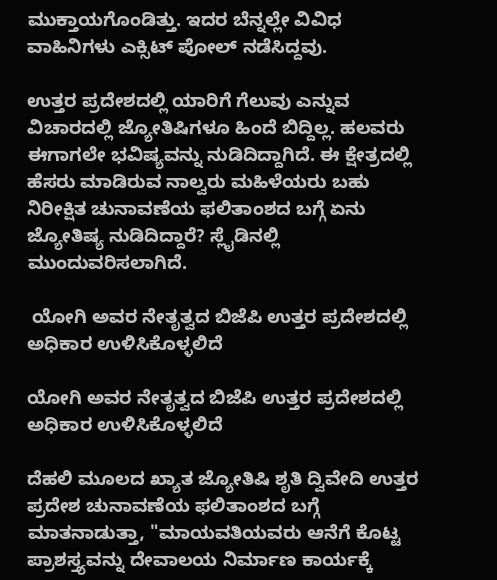ಮುಕ್ತಾಯಗೊಂಡಿತ್ತು. ಇದರ ಬೆನ್ನಲ್ಲೇ ವಿವಿಧ ವಾಹಿನಿಗಳು ಎಕ್ಸಿಟ್ ಪೋಲ್ ನಡೆಸಿದ್ದವು.

ಉತ್ತರ ಪ್ರದೇಶದಲ್ಲಿ ಯಾರಿಗೆ ಗೆಲುವು ಎನ್ನುವ ವಿಚಾರದಲ್ಲಿ ಜ್ಯೋತಿಷಿಗಳೂ ಹಿಂದೆ ಬಿದ್ದಿಲ್ಲ. ಹಲವರು ಈಗಾಗಲೇ ಭವಿಷ್ಯವನ್ನು ನುಡಿದಿದ್ದಾಗಿದೆ. ಈ ಕ್ಷೇತ್ರದಲ್ಲಿ ಹೆಸರು ಮಾಡಿರುವ ನಾಲ್ವರು ಮಹಿಳೆಯರು ಬಹು ನಿರೀಕ್ಷಿತ ಚುನಾವಣೆಯ ಫಲಿತಾಂಶದ ಬಗ್ಗೆ ಏನು ಜ್ಯೋತಿಷ್ಯ ನುಡಿದಿದ್ದಾರೆ? ಸ್ಲೈಡಿನಲ್ಲಿ ಮುಂದುವರಿಸಲಾಗಿದೆ.

 ಯೋಗಿ ಅವರ ನೇತೃತ್ವದ ಬಿಜೆಪಿ ಉತ್ತರ ಪ್ರದೇಶದಲ್ಲಿ ಅಧಿಕಾರ ಉಳಿಸಿಕೊಳ್ಳಲಿದೆ

ಯೋಗಿ ಅವರ ನೇತೃತ್ವದ ಬಿಜೆಪಿ ಉತ್ತರ ಪ್ರದೇಶದಲ್ಲಿ ಅಧಿಕಾರ ಉಳಿಸಿಕೊಳ್ಳಲಿದೆ

ದೆಹಲಿ ಮೂಲದ ಖ್ಯಾತ ಜ್ಯೋತಿಷಿ ಶೃತಿ ದ್ವಿವೇದಿ ಉತ್ತರ ಪ್ರದೇಶ ಚುನಾವಣೆಯ ಫಲಿತಾಂಶದ ಬಗ್ಗೆ ಮಾತನಾಡುತ್ತಾ, "ಮಾಯವತಿಯವರು ಆನೆಗೆ ಕೊಟ್ಟ ಪ್ರಾಶಸ್ತ್ಯವನ್ನು ದೇವಾಲಯ ನಿರ್ಮಾಣ ಕಾರ್ಯಕ್ಕೆ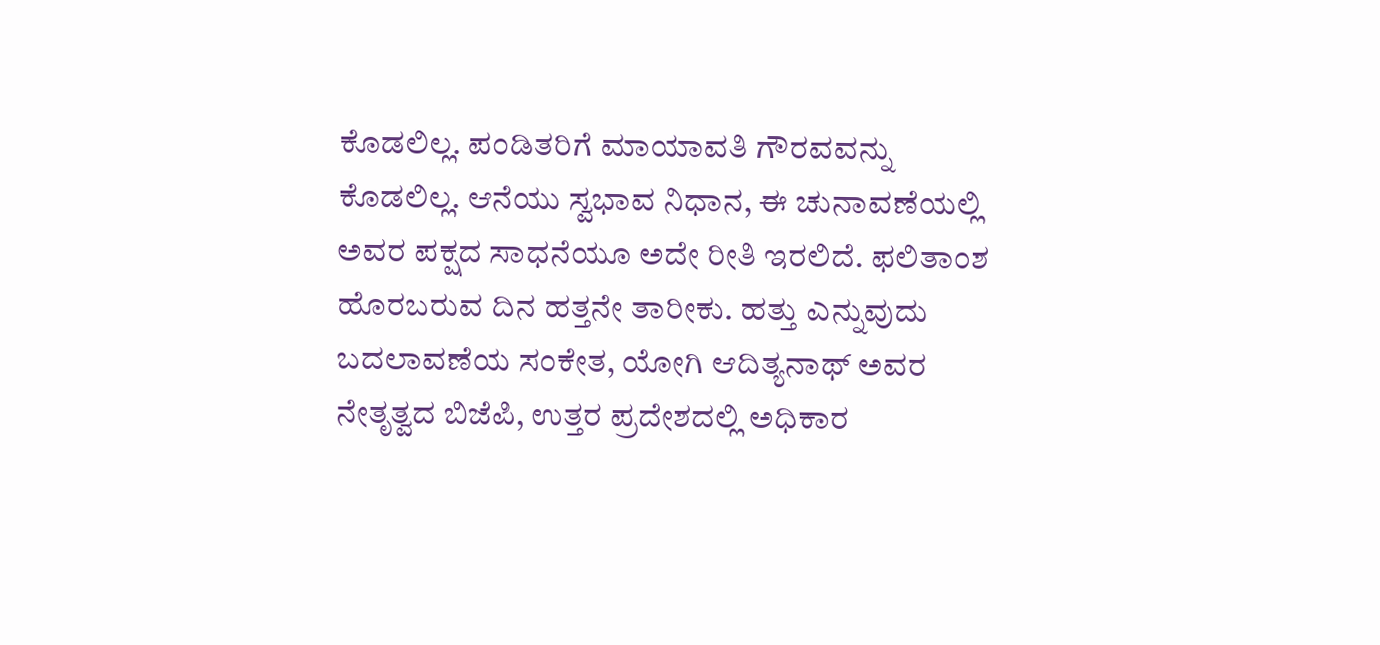ಕೊಡಲಿಲ್ಲ. ಪಂಡಿತರಿಗೆ ಮಾಯಾವತಿ ಗೌರವವನ್ನು ಕೊಡಲಿಲ್ಲ. ಆನೆಯು ಸ್ವಭಾವ ನಿಧಾನ, ಈ ಚುನಾವಣೆಯಲ್ಲಿ ಅವರ ಪಕ್ಷದ ಸಾಧನೆಯೂ ಅದೇ ರೀತಿ ಇರಲಿದೆ. ಫಲಿತಾಂಶ ಹೊರಬರುವ ದಿನ ಹತ್ತನೇ ತಾರೀಕು. ಹತ್ತು ಎನ್ನುವುದು ಬದಲಾವಣೆಯ ಸಂಕೇತ, ಯೋಗಿ ಆದಿತ್ಯನಾಥ್ ಅವರ ನೇತೃತ್ವದ ಬಿಜೆಪಿ, ಉತ್ತರ ಪ್ರದೇಶದಲ್ಲಿ ಅಧಿಕಾರ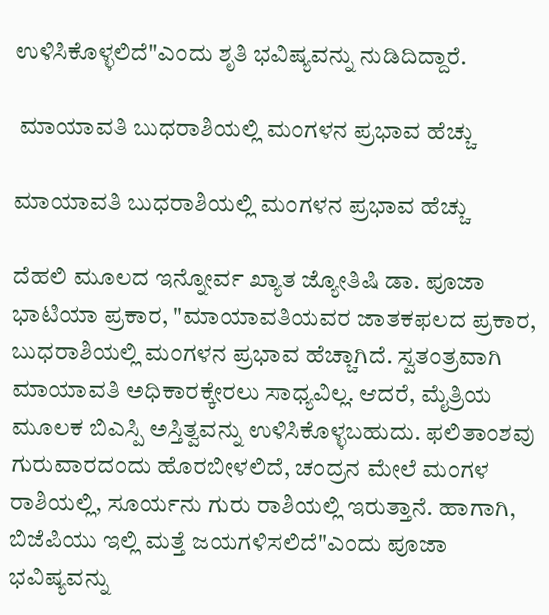ಉಳಿಸಿಕೊಳ್ಳಲಿದೆ"ಎಂದು ಶೃತಿ ಭವಿಷ್ಯವನ್ನು ನುಡಿದಿದ್ದಾರೆ.

 ಮಾಯಾವತಿ ಬುಧರಾಶಿಯಲ್ಲಿ ಮಂಗಳನ ಪ್ರಭಾವ ಹೆಚ್ಚು

ಮಾಯಾವತಿ ಬುಧರಾಶಿಯಲ್ಲಿ ಮಂಗಳನ ಪ್ರಭಾವ ಹೆಚ್ಚು

ದೆಹಲಿ ಮೂಲದ ಇನ್ನೋರ್ವ ಖ್ಯಾತ ಜ್ಯೋತಿಷಿ ಡಾ. ಪೂಜಾ ಭಾಟಿಯಾ ಪ್ರಕಾರ, "ಮಾಯಾವತಿಯವರ ಜಾತಕಫಲದ ಪ್ರಕಾರ, ಬುಧರಾಶಿಯಲ್ಲಿ ಮಂಗಳನ ಪ್ರಭಾವ ಹೆಚ್ಚಾಗಿದೆ. ಸ್ವತಂತ್ರವಾಗಿ ಮಾಯಾವತಿ ಅಧಿಕಾರಕ್ಕೇರಲು ಸಾಧ್ಯವಿಲ್ಲ. ಆದರೆ, ಮೈತ್ರಿಯ ಮೂಲಕ ಬಿಎಸ್ಪಿ ಅಸ್ತಿತ್ವವನ್ನು ಉಳಿಸಿಕೊಳ್ಳಬಹುದು. ಫಲಿತಾಂಶವು ಗುರುವಾರದಂದು ಹೊರಬೀಳಲಿದೆ, ಚಂದ್ರನ ಮೇಲೆ ಮಂಗಳ ರಾಶಿಯಲ್ಲಿ, ಸೂರ್ಯನು ಗುರು ರಾಶಿಯಲ್ಲಿ ಇರುತ್ತಾನೆ. ಹಾಗಾಗಿ, ಬಿಜೆಪಿಯು ಇಲ್ಲಿ ಮತ್ತೆ ಜಯಗಳಿಸಲಿದೆ"ಎಂದು ಪೂಜಾ ಭವಿಷ್ಯವನ್ನು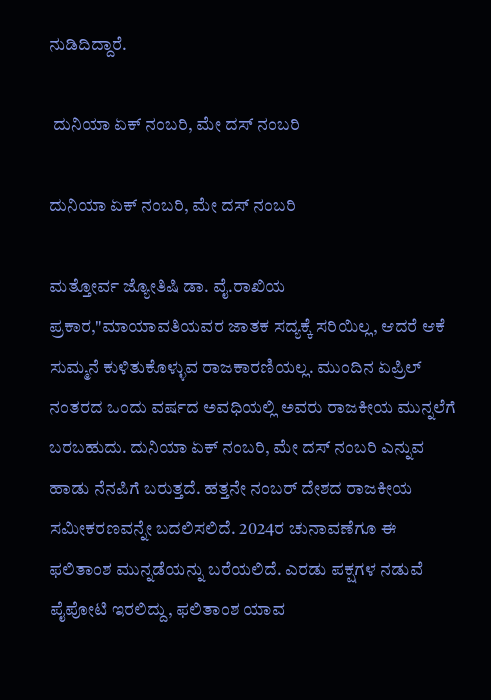ನುಡಿದಿದ್ದಾರೆ.

 ದುನಿಯಾ ಏಕ್ ನಂಬರಿ, ಮೇ ದಸ್ ನಂಬರಿ

ದುನಿಯಾ ಏಕ್ ನಂಬರಿ, ಮೇ ದಸ್ ನಂಬರಿ

ಮತ್ತೋರ್ವ ಜ್ಯೋತಿಷಿ ಡಾ. ವೈ.ರಾಖಿಯ ಪ್ರಕಾರ,"ಮಾಯಾವತಿಯವರ ಜಾತಕ ಸದ್ಯಕ್ಕೆ ಸರಿಯಿಲ್ಲ, ಆದರೆ ಆಕೆ ಸುಮ್ಮನೆ ಕುಳಿತುಕೊಳ್ಳುವ ರಾಜಕಾರಣಿಯಲ್ಲ. ಮುಂದಿನ ಏಪ್ರಿಲ್ ನಂತರದ ಒಂದು ವರ್ಷದ ಅವಧಿಯಲ್ಲಿ ಅವರು ರಾಜಕೀಯ ಮುನ್ನಲೆಗೆ ಬರಬಹುದು. ದುನಿಯಾ ಏಕ್ ನಂಬರಿ, ಮೇ ದಸ್ ನಂಬರಿ ಎನ್ನುವ ಹಾಡು ನೆನಪಿಗೆ ಬರುತ್ತದೆ. ಹತ್ತನೇ ನಂಬರ್ ದೇಶದ ರಾಜಕೀಯ ಸಮೀಕರಣವನ್ನೇ ಬದಲಿಸಲಿದೆ. 2024ರ ಚುನಾವಣೆಗೂ ಈ ಫಲಿತಾಂಶ ಮುನ್ನಡೆಯನ್ನು ಬರೆಯಲಿದೆ. ಎರಡು ಪಕ್ಷಗಳ ನಡುವೆ ಪೈಪೋಟಿ ಇರಲಿದ್ದು, ಫಲಿತಾಂಶ ಯಾವ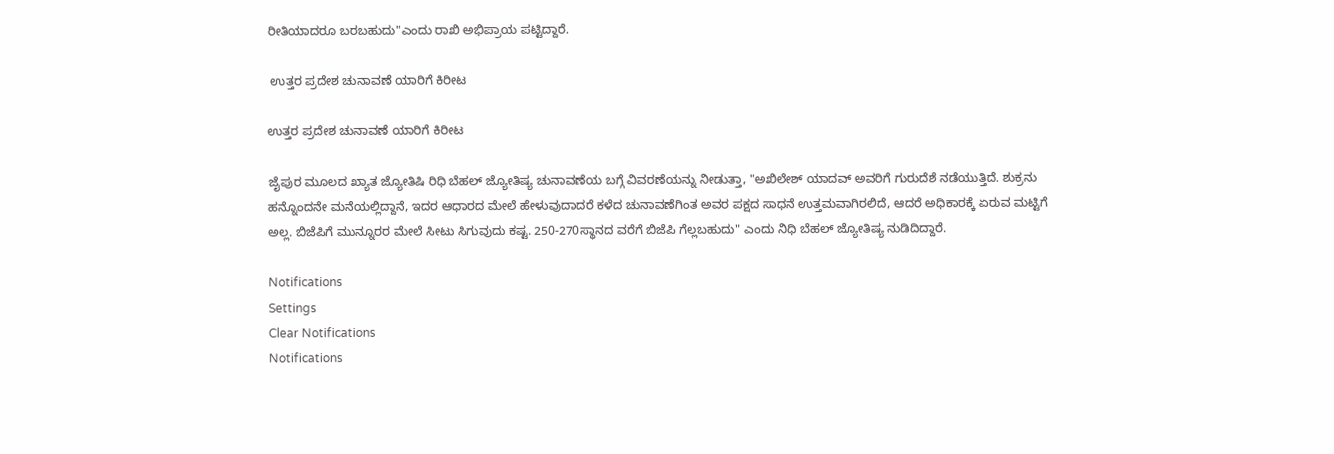ರೀತಿಯಾದರೂ ಬರಬಹುದು"ಎಂದು ರಾಖಿ ಅಭಿಪ್ರಾಯ ಪಟ್ಟಿದ್ದಾರೆ.

 ಉತ್ತರ ಪ್ರದೇಶ ಚುನಾವಣೆ ಯಾರಿಗೆ ಕಿರೀಟ

ಉತ್ತರ ಪ್ರದೇಶ ಚುನಾವಣೆ ಯಾರಿಗೆ ಕಿರೀಟ

ಜೈಪುರ ಮೂಲದ ಖ್ಯಾತ ಜ್ಯೋತಿಷಿ ರಿಧಿ ಬೆಹಲ್ ಜ್ಯೋತಿಷ್ಯ ಚುನಾವಣೆಯ ಬಗ್ಗೆ ವಿವರಣೆಯನ್ನು ನೀಡುತ್ತಾ, "ಅಖಿಲೇಶ್ ಯಾದವ್ ಅವರಿಗೆ ಗುರುದೆಶೆ ನಡೆಯುತ್ತಿದೆ. ಶುಕ್ರನು ಹನ್ನೊಂದನೇ ಮನೆಯಲ್ಲಿದ್ದಾನೆ, ಇದರ ಆಧಾರದ ಮೇಲೆ ಹೇಳುವುದಾದರೆ ಕಳೆದ ಚುನಾವಣೆಗಿಂತ ಅವರ ಪಕ್ಷದ ಸಾಧನೆ ಉತ್ತಮವಾಗಿರಲಿದೆ, ಆದರೆ ಅಧಿಕಾರಕ್ಕೆ ಏರುವ ಮಟ್ಟಿಗೆ ಅಲ್ಲ. ಬಿಜೆಪಿಗೆ ಮುನ್ನೂರರ ಮೇಲೆ ಸೀಟು ಸಿಗುವುದು ಕಷ್ಟ. 250-270ಸ್ಥಾನದ ವರೆಗೆ ಬಿಜೆಪಿ ಗೆಲ್ಲಬಹುದು" ಎಂದು ನಿಧಿ ಬೆಹಲ್ ಜ್ಯೋತಿಷ್ಯ ನುಡಿದಿದ್ದಾರೆ.

Notifications
Settings
Clear Notifications
Notifications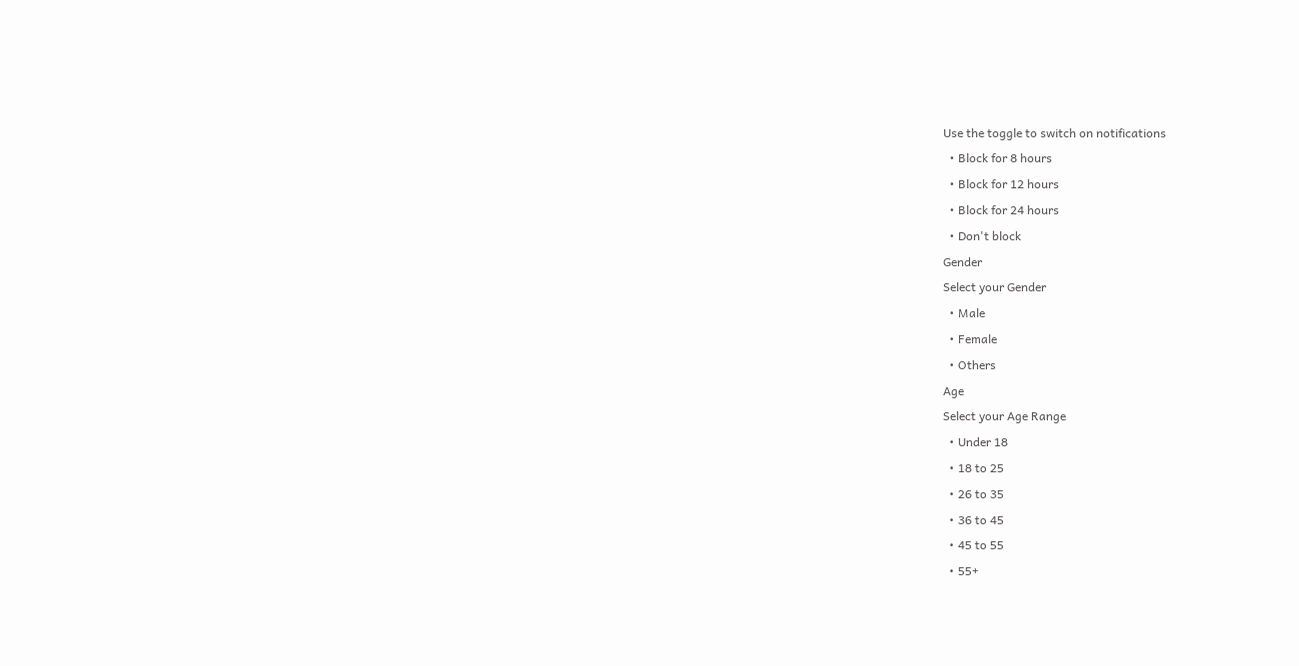Use the toggle to switch on notifications
  • Block for 8 hours
  • Block for 12 hours
  • Block for 24 hours
  • Don't block
Gender
Select your Gender
  • Male
  • Female
  • Others
Age
Select your Age Range
  • Under 18
  • 18 to 25
  • 26 to 35
  • 36 to 45
  • 45 to 55
  • 55+